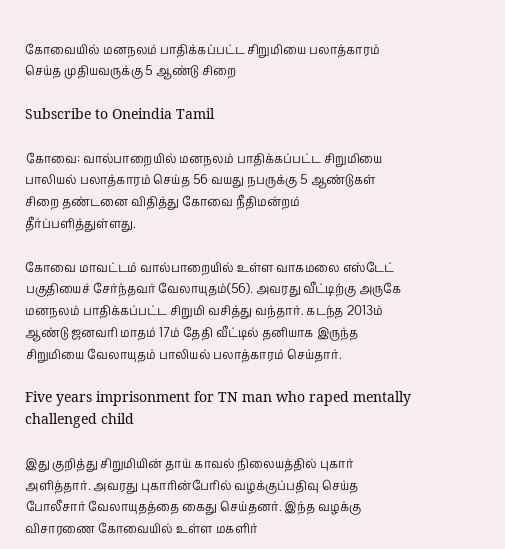கோவையில் மனநலம் பாதிக்கப்பட்ட சிறுமியை பலாத்காரம் செய்த முதியவருக்கு 5 ஆண்டு சிறை

Subscribe to Oneindia Tamil

கோவை: வால்பாறையில் மனநலம் பாதிக்கப்பட்ட சிறுமியை பாலியல் பலாத்காரம் செய்த 56 வயது நபருக்கு 5 ஆண்டுகள் சிறை தண்டனை விதித்து கோவை நீதிமன்றம் தீர்ப்பளித்துள்ளது.

கோவை மாவட்டம் வால்பாறையில் உள்ள வாகமலை எஸ்டேட் பகுதியைச் சேர்ந்தவர் வேலாயுதம்(56). அவரது வீட்டிற்கு அருகே மனநலம் பாதிக்கப்பட்ட சிறுமி வசித்து வந்தார். கடந்த 2013ம் ஆண்டு ஜனவரி மாதம் 17ம் தேதி வீட்டில் தனியாக இருந்த சிறுமியை வேலாயுதம் பாலியல் பலாத்காரம் செய்தார்.

Five years imprisonment for TN man who raped mentally challenged child

இது குறித்து சிறுமியின் தாய் காவல் நிலையத்தில் புகார் அளித்தார். அவரது புகாரின்பேரில் வழக்குப்பதிவு செய்த போலீசார் வேலாயுதத்தை கைது செய்தனர். இந்த வழக்கு விசாரணை கோவையில் உள்ள மகளிர்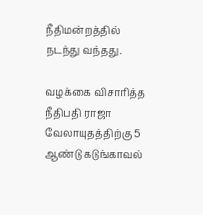நீதிமன்றத்தில் நடந்து வந்தது.

வழக்கை விசாரித்த நீதிபதி ராஜா வேலாயுதத்திற்கு 5 ஆண்டு கடுங்காவல்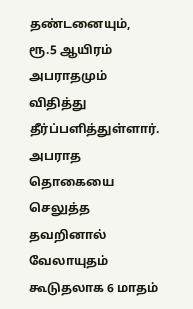தண்டனையும், ரூ.5 ஆயிரம் அபராதமும் விதித்து தீர்ப்பளித்துள்ளார். அபராத தொகையை செலுத்த தவறினால் வேலாயுதம் கூடுதலாக 6 மாதம்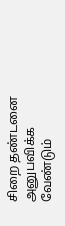சிறை தண்டனை அனுபவிக்க வேண்டும்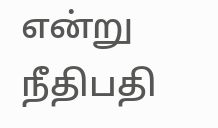என்று நீதிபதி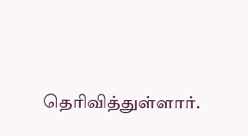தெரிவித்துள்ளார்.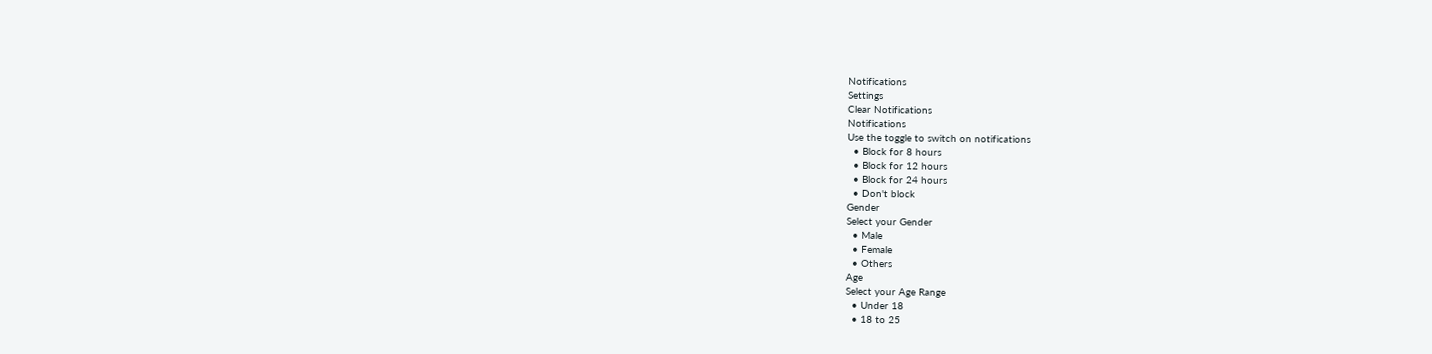Notifications
Settings
Clear Notifications
Notifications
Use the toggle to switch on notifications
  • Block for 8 hours
  • Block for 12 hours
  • Block for 24 hours
  • Don't block
Gender
Select your Gender
  • Male
  • Female
  • Others
Age
Select your Age Range
  • Under 18
  • 18 to 25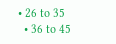• 26 to 35
  • 36 to 45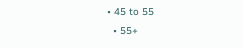• 45 to 55
  • 55+